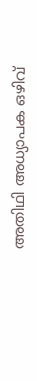അതിഥി അധ്യാപക ഒഴിവ്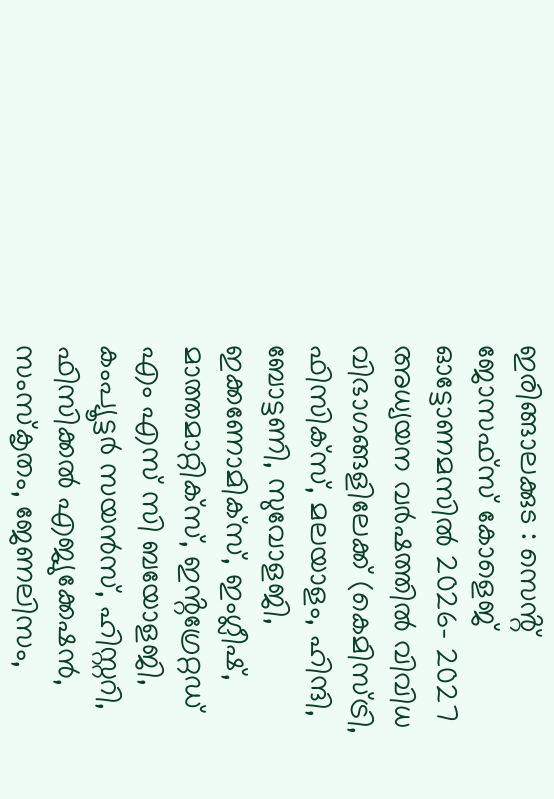ഇരിങ്ങാലക്കുട : സെൻ്റ് ജോസഫ്‌സ് കോളെജ് ഓട്ടോണമസിൽ 2026- 2027 അധ്യയന വർഷത്തിൽ വിവിധ വിഭാഗങ്ങളിലേക്ക് (കെമിസ്ട്രി, ഫിസിക്സ്, മലയാളം, ഹിന്ദി, ബോട്ടണി, സുവോളജി, ഇക്കണോമിക്സ്, ഇംഗ്ലീഷ്, മാത്തമാറ്റിക്‌സ്, ഇൻ്റഗ്രേറ്റഡ് എം എസ് സി ബയോളജി, കംപ്യൂട്ടർ സയൻസ്, ഹിസ്റ്ററി, ഫിസിക്കൽ എജ്യുക്കേഷൻ, സംസ്കൃതം, ജേണലിസം,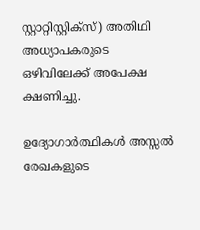സ്റ്റാറ്റിസ്റ്റിക്സ്) അതിഥി അധ്യാപകരുടെ ഒഴിവിലേക്ക് അപേക്ഷ ക്ഷണിച്ചു.

ഉദ്യോഗാർത്ഥികൾ അസ്സൽ രേഖകളുടെ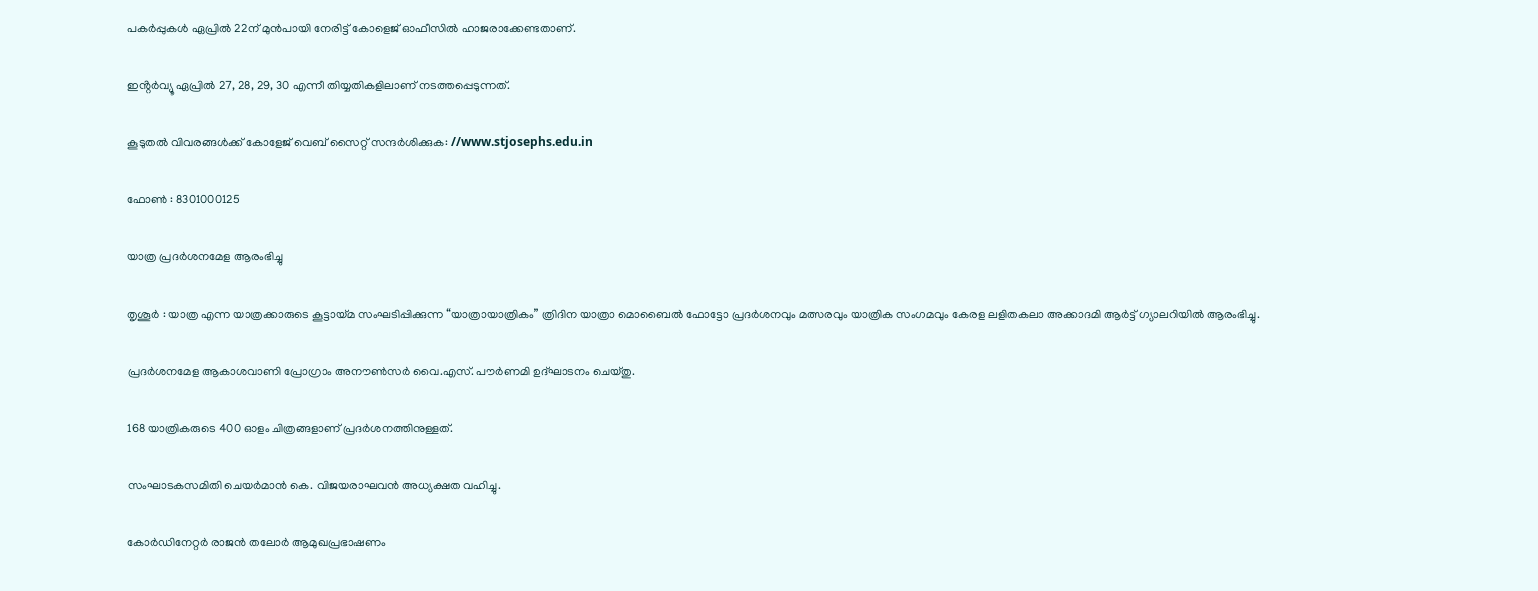പകർപ്പുകൾ ഏപ്രിൽ 22ന് മുൻപായി നേരിട്ട് കോളെജ് ഓഫീസിൽ ഹാജരാക്കേണ്ടതാണ്.

ഇൻ്റർവ്യൂ ഏപ്രിൽ 27, 28, 29, 30 എന്നീ തിയ്യതികളിലാണ് നടത്തപ്പെടുന്നത്.

കൂടുതൽ വിവരങ്ങൾക്ക് കോളേജ് വെബ് സൈറ്റ് സന്ദർശിക്കുക: //www.stjosephs.edu.in

ഫോൺ : 8301000125

യാത്ര പ്രദർശനമേള ആരംഭിച്ചു

തൃശൂർ : യാത്ര എന്ന യാത്രക്കാരുടെ കൂട്ടായ്മ സംഘടിപ്പിക്കുന്ന “യാത്രായാത്രികം” ത്രിദിന യാത്രാ മൊബൈൽ ഫോട്ടോ പ്രദർശനവും മത്സരവും യാത്രിക സംഗമവും കേരള ലളിതകലാ അക്കാദമി ആർട്ട് ഗ്യാലറിയിൽ ആരംഭിച്ചു.

പ്രദർശനമേള ആകാശവാണി പ്രോഗ്രാം അനൗൺസർ വൈ.എസ്. പൗർണമി ഉദ്ഘാടനം ചെയ്തു.

168 യാത്രികരുടെ 400 ഓളം ചിത്രങ്ങളാണ് പ്രദർശനത്തിനുള്ളത്.

സംഘാടകസമിതി ചെയർമാൻ കെ. വിജയരാഘവൻ അധ്യക്ഷത വഹിച്ചു.

കോർഡിനേറ്റർ രാജൻ തലോർ ആമുഖപ്രഭാഷണം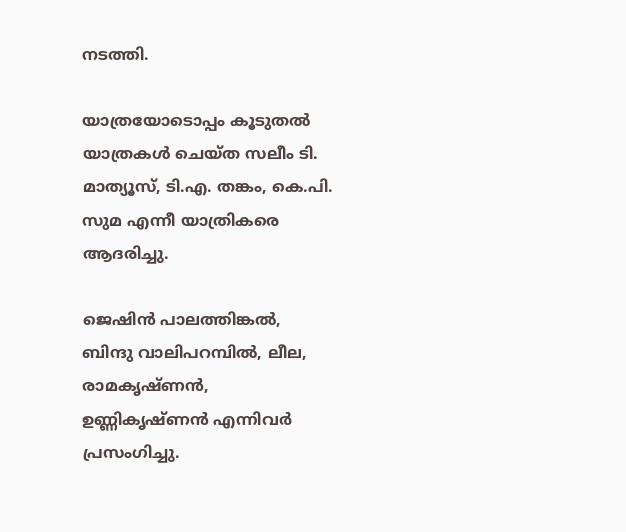നടത്തി.

യാത്രയോടൊപ്പം കൂടുതൽ യാത്രകൾ ചെയ്ത സലീം ടി. മാത്യൂസ്, ടി.എ. തങ്കം, കെ.പി. സുമ എന്നീ യാത്രികരെ ആദരിച്ചു.

ജെഷിൻ പാലത്തിങ്കൽ, ബിന്ദു വാലിപറമ്പിൽ, ലീല, രാമകൃഷ്ണൻ, ഉണ്ണികൃഷ്ണൻ എന്നിവർ പ്രസംഗിച്ചു.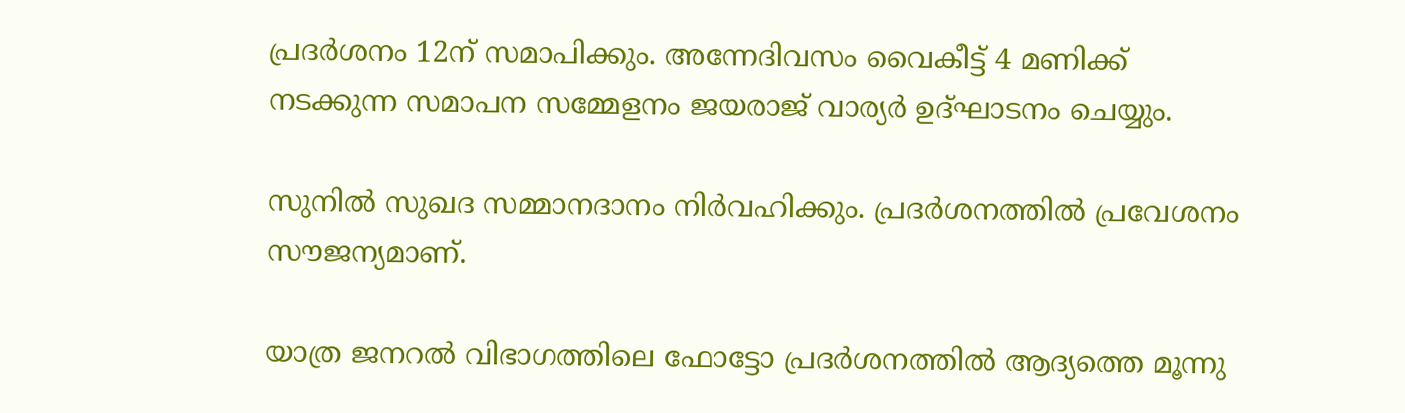പ്രദർശനം 12ന് സമാപിക്കും. അന്നേദിവസം വൈകീട്ട് 4 മണിക്ക് നടക്കുന്ന സമാപന സമ്മേളനം ജയരാജ് വാര്യർ ഉദ്ഘാടനം ചെയ്യും.

സുനിൽ സുഖദ സമ്മാനദാനം നിർവഹിക്കും. പ്രദർശനത്തിൽ പ്രവേശനം സൗജന്യമാണ്.

യാത്ര ജനറൽ വിഭാഗത്തിലെ ഫോട്ടോ പ്രദർശനത്തിൽ ആദ്യത്തെ മൂന്നു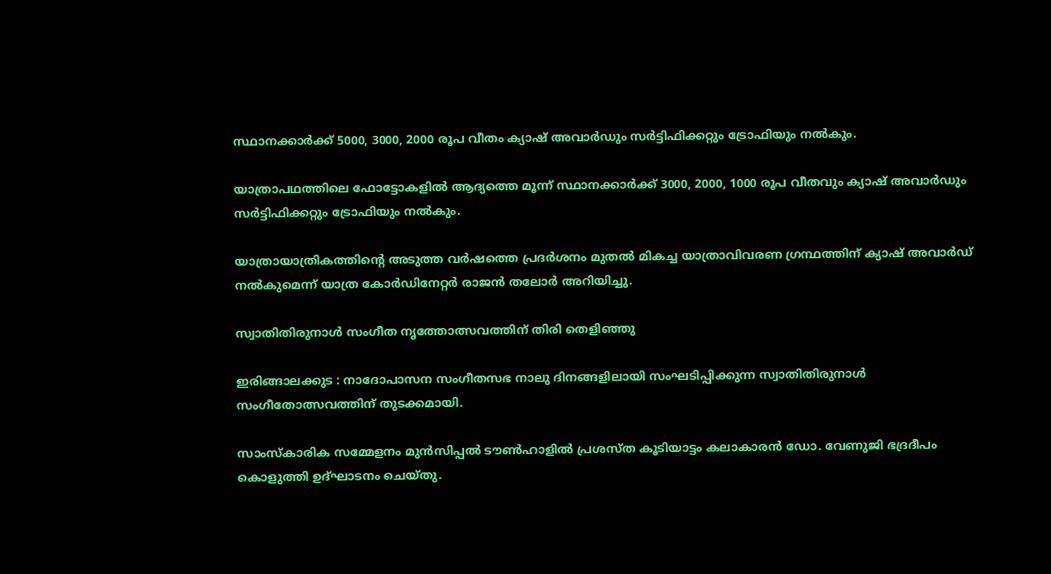സ്ഥാനക്കാർക്ക് 5000, 3000, 2000 രൂപ വീതം ക്യാഷ് അവാർഡും സർട്ടിഫിക്കറ്റും ട്രോഫിയും നൽകും.

യാത്രാപഥത്തിലെ ഫോട്ടോകളിൽ ആദ്യത്തെ മൂന്ന് സ്ഥാനക്കാർക്ക് 3000, 2000, 1000 രൂപ വീതവും ക്യാഷ് അവാർഡും സർട്ടിഫിക്കറ്റും ട്രോഫിയും നൽകും.

യാത്രായാത്രികത്തിൻ്റെ അടുത്ത വർഷത്തെ പ്രദർശനം മുതൽ മികച്ച യാത്രാവിവരണ ഗ്രന്ഥത്തിന് ക്യാഷ് അവാർഡ് നൽകുമെന്ന് യാത്ര കോർഡിനേറ്റർ രാജൻ തലോർ അറിയിച്ചു.

സ്വാതിതിരുനാൾ സംഗീത നൃത്തോത്സവത്തിന് തിരി തെളിഞ്ഞു

ഇരിങ്ങാലക്കുട : നാദോപാസന സംഗീതസഭ നാലു ദിനങ്ങളിലായി സംഘടിപ്പിക്കുന്ന സ്വാതിതിരുനാൾ സംഗീതോത്സവത്തിന് തുടക്കമായി.

സാംസ്കാരിക സമ്മേളനം മുൻസിപ്പൽ ടൗൺഹാളിൽ പ്രശസ്ത കൂടിയാട്ടം കലാകാരൻ ഡോ. വേണുജി ഭദ്രദീപം കൊളുത്തി ഉദ്ഘാടനം ചെയ്തു.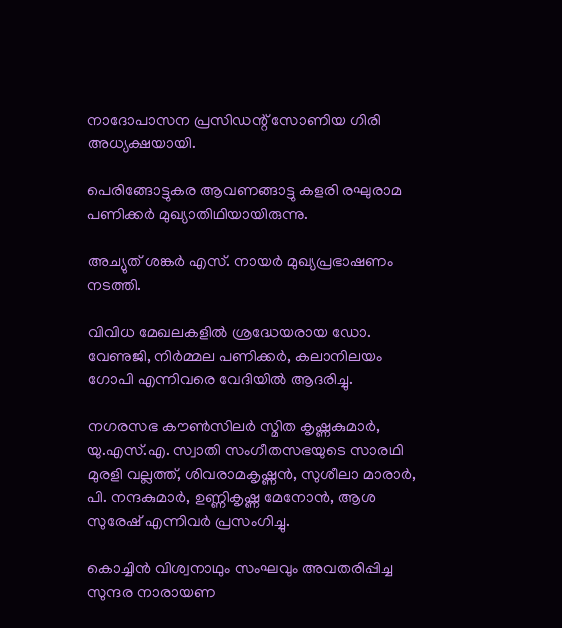നാദോപാസന പ്രസിഡന്റ് സോണിയ ഗിരി അധ്യക്ഷയായി.

പെരിങ്ങോട്ടുകര ആവണങ്ങാട്ടു കളരി രഘുരാമ പണിക്കർ മുഖ്യാതിഥിയായിരുന്നു.

അച്യുത് ശങ്കർ എസ്. നായർ മുഖ്യപ്രഭാഷണം നടത്തി.

വിവിധ മേഖലകളിൽ ശ്രദ്ധേയരായ ഡോ. വേണുജി, നിർമ്മല പണിക്കർ, കലാനിലയം ഗോപി എന്നിവരെ വേദിയിൽ ആദരിച്ചു.

നഗരസഭ കൗൺസിലർ സ്മിത കൃഷ്ണകുമാർ, യു.എസ്.എ. സ്വാതി സംഗീതസഭയുടെ സാരഥി മുരളി വല്ലത്ത്, ശിവരാമകൃഷ്ണൻ, സുശീലാ മാരാർ, പി. നന്ദകുമാർ, ഉണ്ണികൃഷ്ണ മേനോൻ, ആശ സുരേഷ് എന്നിവർ പ്രസംഗിച്ചു.

കൊച്ചിൻ വിശ്വനാഥും സംഘവും അവതരിപ്പിച്ച സുന്ദര നാരായണ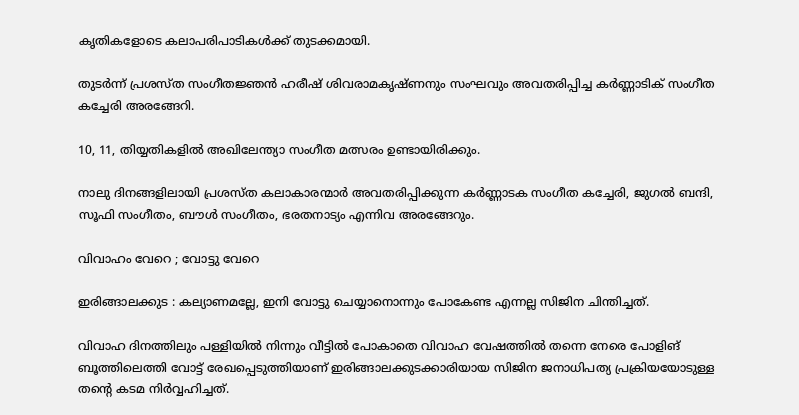കൃതികളോടെ കലാപരിപാടികൾക്ക് തുടക്കമായി.

തുടർന്ന് പ്രശസ്ത സംഗീതജ്ഞൻ ഹരീഷ് ശിവരാമകൃഷ്ണനും സംഘവും അവതരിപ്പിച്ച കർണ്ണാടിക് സംഗീത കച്ചേരി അരങ്ങേറി.

10, 11, തിയ്യതികളിൽ അഖിലേന്ത്യാ സംഗീത മത്സരം ഉണ്ടായിരിക്കും.

നാലു ദിനങ്ങളിലായി പ്രശസ്ത കലാകാരന്മാർ അവതരിപ്പിക്കുന്ന കർണ്ണാടക സംഗീത കച്ചേരി, ജുഗൽ ബന്ദി, സൂഫി സംഗീതം, ബൗൾ സംഗീതം, ഭരതനാട്യം എന്നിവ അരങ്ങേറും.

വിവാഹം വേറെ ; വോട്ടു വേറെ

ഇരിങ്ങാലക്കുട : കല്യാണമല്ലേ, ഇനി വോട്ടു ചെയ്യാനൊന്നും പോകേണ്ട എന്നല്ല സിജിന ചിന്തിച്ചത്.

വിവാഹ ദിനത്തിലും പള്ളിയിൽ നിന്നും വീട്ടിൽ പോകാതെ വിവാഹ വേഷത്തിൽ തന്നെ നേരെ പോളിങ് ബൂത്തിലെത്തി വോട്ട് രേഖപ്പെടുത്തിയാണ് ഇരിങ്ങാലക്കുടക്കാരിയായ സിജിന ജനാധിപത്യ പ്രക്രിയയോടുള്ള തൻ്റെ കടമ നിർവ്വഹിച്ചത്.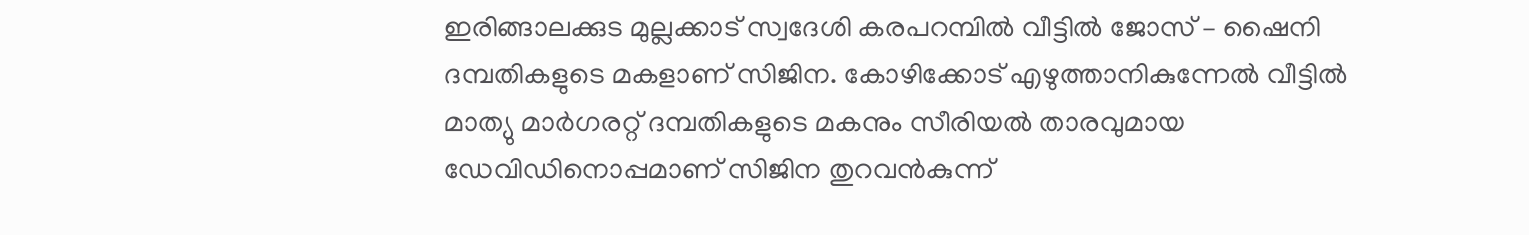ഇരിങ്ങാലക്കുട മുല്ലക്കാട് സ്വദേശി കരപറമ്പില്‍ വീട്ടില്‍ ജോസ് – ഷൈനി ദമ്പതികളുടെ മകളാണ് സിജിന. കോഴിക്കോട് എഴുത്താനികുന്നേല്‍ വീട്ടില്‍ മാത്യു മാര്‍ഗരറ്റ് ദമ്പതികളുടെ മകനും സീരിയല്‍ താരവുമായ ഡേവിഡിനൊപ്പമാണ് സിജിന തുറവന്‍കുന്ന്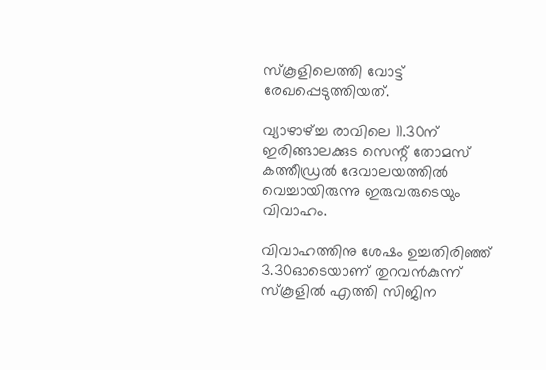സ്‌കൂളിലെത്തി വോട്ട് രേഖപ്പെടുത്തിയത്.

വ്യാഴാഴ്ച്ച രാവിലെ 11.30ന് ഇരിങ്ങാലക്കുട സെന്റ് തോമസ് കത്തീഡ്രല്‍ ദേവാലയത്തിൽ വെച്ചായിരുന്നു ഇരുവരുടെയും വിവാഹം.

വിവാഹത്തിനു ശേഷം ഉച്ചതിരിഞ്ഞ് 3.30ഓടെയാണ് തുറവൻകുന്ന് സ്‌കൂളിൽ എത്തി സിജിന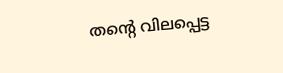തൻ്റെ വിലപ്പെട്ട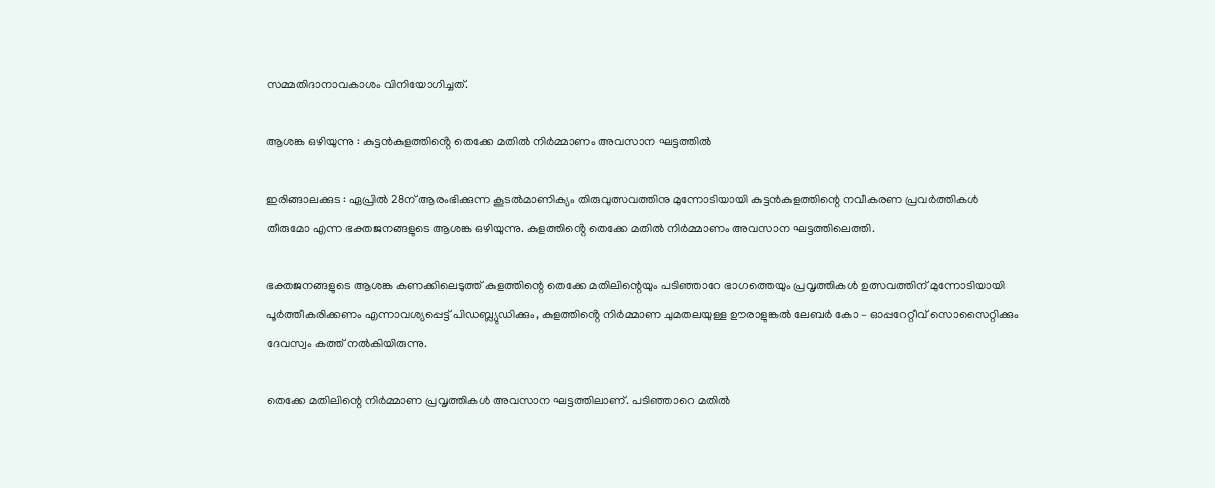സമ്മതിദാനാവകാശം വിനിയോഗിച്ചത്.

ആശങ്ക ഒഴിയുന്നു : കുട്ടൻകുളത്തിൻ്റെ തെക്കേ മതിൽ നിർമ്മാണം അവസാന ഘട്ടത്തിൽ

ഇരിങ്ങാലക്കുട : ഏപ്രിൽ 28ന് ആരംഭിക്കുന്ന കൂടൽമാണിക്യം തിരുവുത്സവത്തിനു മുന്നോടിയായി കുട്ടൻകുളത്തിന്റെ നവീകരണ പ്രവർത്തികൾ തീരുമോ എന്ന ഭക്തജനങ്ങളുടെ ആശങ്ക ഒഴിയുന്നു. കുളത്തിൻ്റെ തെക്കേ മതിൽ നിർമ്മാണം അവസാന ഘട്ടത്തിലെത്തി.

ഭക്തജനങ്ങളുടെ ആശങ്ക കണക്കിലെടുത്ത് കുളത്തിന്റെ തെക്കേ മതിലിന്റെയും പടിഞ്ഞാറേ ഭാഗത്തെയും പ്രവൃത്തികൾ ഉത്സവത്തിന് മുന്നോടിയായി പൂർത്തീകരിക്കണം എന്നാവശ്യപ്പെട്ട് പിഡബ്ല്യുഡിക്കും, കുളത്തിൻ്റെ നിർമ്മാണ ചുമതലയുള്ള ഊരാളുങ്കൽ ലേബർ കോ – ഓപ്പറേറ്റീവ് സൊസൈറ്റിക്കും ദേവസ്വം കത്ത് നൽകിയിരുന്നു.

തെക്കേ മതിലിന്റെ നിർമ്മാണ പ്രവൃത്തികൾ അവസാന ഘട്ടത്തിലാണ്. പടിഞ്ഞാറെ മതിൽ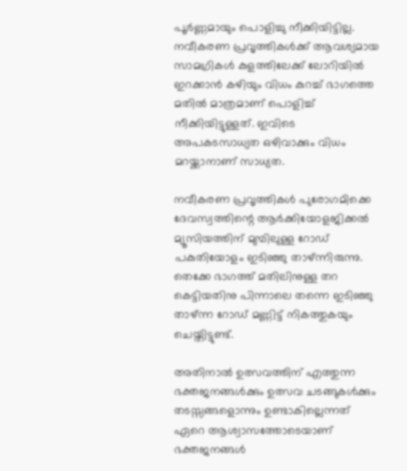പൂർണ്ണമായും പൊളിച്ചു നീക്കിയിട്ടില്ല. നവീകരണ പ്രവൃത്തികൾക്ക് ആവശ്യമായ സാമഗ്രികൾ കുളത്തിലേക്ക് ലോറിയിൽ ഇറക്കാൻ കഴിയും വിധം കുറച്ച് ഭാഗത്തെ മതിൽ മാത്രമാണ് പൊളിച്ച് നീക്കിയിട്ടുള്ളത്. ഇവിടെ അപകടസാധ്യത ഒഴിവാക്കും വിധം മറയ്ക്കാനാണ് സാധ്യത.

നവീകരണ പ്രവൃത്തികൾ പുരോഗമിക്കെ ദേവസ്വത്തിന്റെ ആർക്കിയോളജിക്കൽ മ്യൂസിയത്തിന് മുമ്പിലുള്ള റോഡ് പകുതിയോളം ഇടിഞ്ഞു താഴ്ന്നിരുന്നു. തെക്കേ ഭാഗത്ത് മതിലിനുള്ള തറ കെട്ടിയതിനു പിന്നാലെ തന്നെ ഇടിഞ്ഞു താഴ്ന്ന റോഡ് മണ്ണിട്ട് നികത്തുകയും ചെയ്തിട്ടുണ്ട്.

അതിനാൽ ഉത്സവത്തിന് എത്തുന്ന ഭക്തജനങ്ങൾക്കും ഉത്സവ ചടങ്ങുകൾക്കും തടസ്സങ്ങളൊന്നും ഉണ്ടാകില്ലെന്നത് ഏറെ ആശ്വാസത്തോടെയാണ് ഭക്തജനങ്ങൾ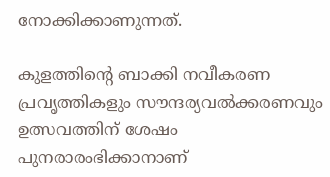നോക്കിക്കാണുന്നത്.

കുളത്തിന്റെ ബാക്കി നവീകരണ പ്രവൃത്തികളും സൗന്ദര്യവൽക്കരണവും ഉത്സവത്തിന് ശേഷം പുനരാരംഭിക്കാനാണ്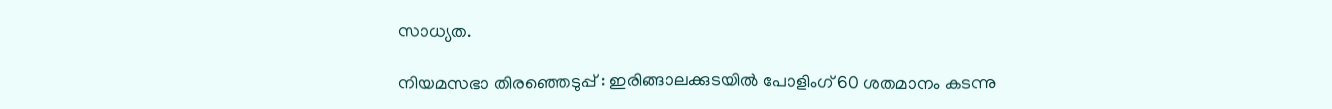സാധ്യത.

നിയമസഭാ തിരഞ്ഞെടുപ്പ് : ഇരിങ്ങാലക്കുടയിൽ പോളിംഗ് 60 ശതമാനം കടന്നു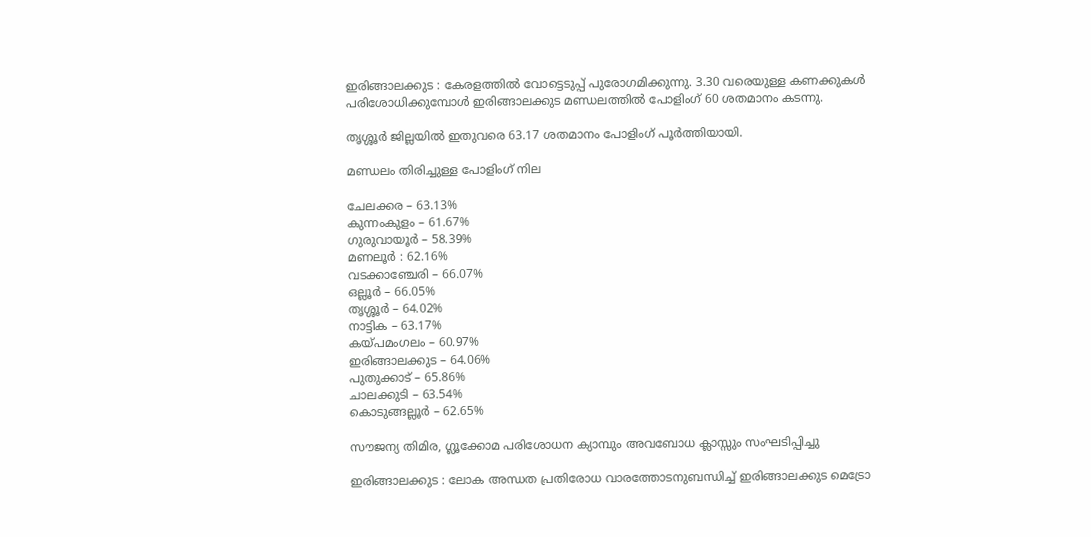ഇരിങ്ങാലക്കുട : കേരളത്തിൽ വോട്ടെടുപ്പ് പുരോഗമിക്കുന്നു. 3.30 വരെയുള്ള കണക്കുകൾ പരിശോധിക്കുമ്പോൾ ഇരിങ്ങാലക്കുട മണ്ഡലത്തിൽ പോളിംഗ് 60 ശതമാനം കടന്നു.

തൃശ്ശൂര്‍ ജില്ലയിൽ ഇതുവരെ 63.17 ശതമാനം പോളിംഗ് പൂർത്തിയായി.

മണ്ഡലം തിരിച്ചുള്ള പോളിംഗ് നില

ചേലക്കര – 63.13%
കുന്നംകുളം – 61.67%
ഗുരുവായൂർ – 58.39%
മണലൂർ : 62.16%
വടക്കാഞ്ചേരി – 66.07%
ഒല്ലൂർ – 66.05%
തൃശ്ശൂർ – 64.02%
നാട്ടിക – 63.17%
കയ്പമംഗലം – 60.97%
ഇരിങ്ങാലക്കുട – 64.06%
പുതുക്കാട് – 65.86%
ചാലക്കുടി – 63.54%
കൊടുങ്ങല്ലൂർ – 62.65%

സൗജന്യ തിമിര, ഗ്ലൂക്കോമ പരിശോധന ക്യാമ്പും അവബോധ ക്ലാസ്സും സംഘടിപ്പിച്ചു

ഇരിങ്ങാലക്കുട : ലോക അന്ധത പ്രതിരോധ വാരത്തോടനുബന്ധിച്ച് ഇരിങ്ങാലക്കുട മെട്രോ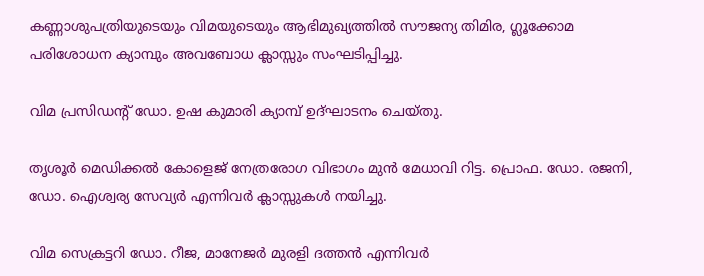കണ്ണാശുപത്രിയുടെയും വിമയുടെയും ആഭിമുഖ്യത്തിൽ സൗജന്യ തിമിര, ഗ്ലൂക്കോമ പരിശോധന ക്യാമ്പും അവബോധ ക്ലാസ്സും സംഘടിപ്പിച്ചു.

വിമ പ്രസിഡൻ്റ് ഡോ. ഉഷ കുമാരി ക്യാമ്പ് ഉദ്‌ഘാടനം ചെയ്തു.

തൃശൂർ മെഡിക്കൽ കോളെജ് നേത്രരോഗ വിഭാഗം മുൻ മേധാവി റിട്ട. പ്രൊഫ. ഡോ. രജനി, ഡോ. ഐശ്വര്യ സേവ്യർ എന്നിവർ ക്ലാസ്സുകൾ നയിച്ചു.

വിമ സെക്രട്ടറി ഡോ. റീജ, മാനേജർ മുരളി ദത്തൻ എന്നിവർ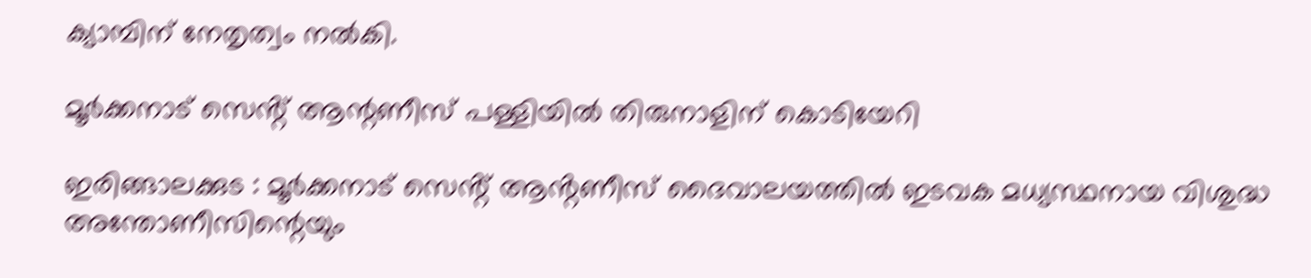ക്യാമ്പിന് നേതൃത്വം നൽകി.

മൂർക്കനാട് സെൻ്റ് ആന്റണീസ് പള്ളിയിൽ തിരുനാളിന് കൊടിയേറി

ഇരിങ്ങാലക്കുട : മൂർക്കനാട് സെൻ്റ് ആൻ്റണീസ് ദൈവാലയത്തിൽ ഇടവക മധ്യസ്ഥനായ വിശുദ്ധ അന്തോണീസിന്റെയും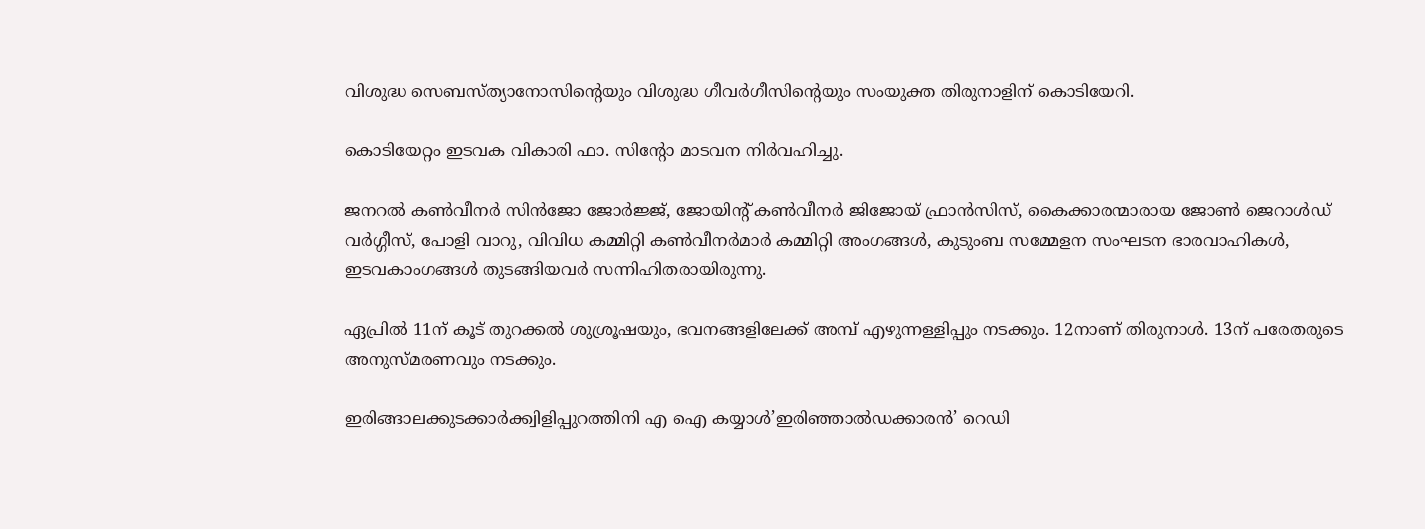വിശുദ്ധ സെബസ്ത്യാനോസിന്റെയും വിശുദ്ധ ഗീവർഗീസിന്റെയും സംയുക്ത തിരുനാളിന് കൊടിയേറി.

കൊടിയേറ്റം ഇടവക വികാരി ഫാ. സിന്റോ മാടവന നിർവഹിച്ചു.

ജനറൽ കൺവീനർ സിൻജോ ജോർജ്ജ്, ജോയിൻ്റ് കൺവീനർ ജിജോയ് ഫ്രാൻസിസ്, കൈക്കാരന്മാരായ ജോൺ ജെറാൾഡ് വർഗ്ഗീസ്, പോളി വാറു, വിവിധ കമ്മിറ്റി കൺവീനർമാർ കമ്മിറ്റി അംഗങ്ങൾ, കുടുംബ സമ്മേളന സംഘടന ഭാരവാഹികൾ, ഇടവകാംഗങ്ങൾ തുടങ്ങിയവർ സന്നിഹിതരായിരുന്നു.

ഏപ്രിൽ 11ന് കൂട് തുറക്കൽ ശുശ്രൂഷയും, ഭവനങ്ങളിലേക്ക് അമ്പ് എഴുന്നള്ളിപ്പും നടക്കും. 12നാണ് തിരുനാൾ. 13ന് പരേതരുടെ അനുസ്മരണവും നടക്കും.

ഇരിങ്ങാലക്കുടക്കാർക്ക്വിളിപ്പുറത്തിനി എ ഐ കയ്യാൾ’ഇരിഞ്ഞാല്‍ഡക്കാരന്‍’ റെഡി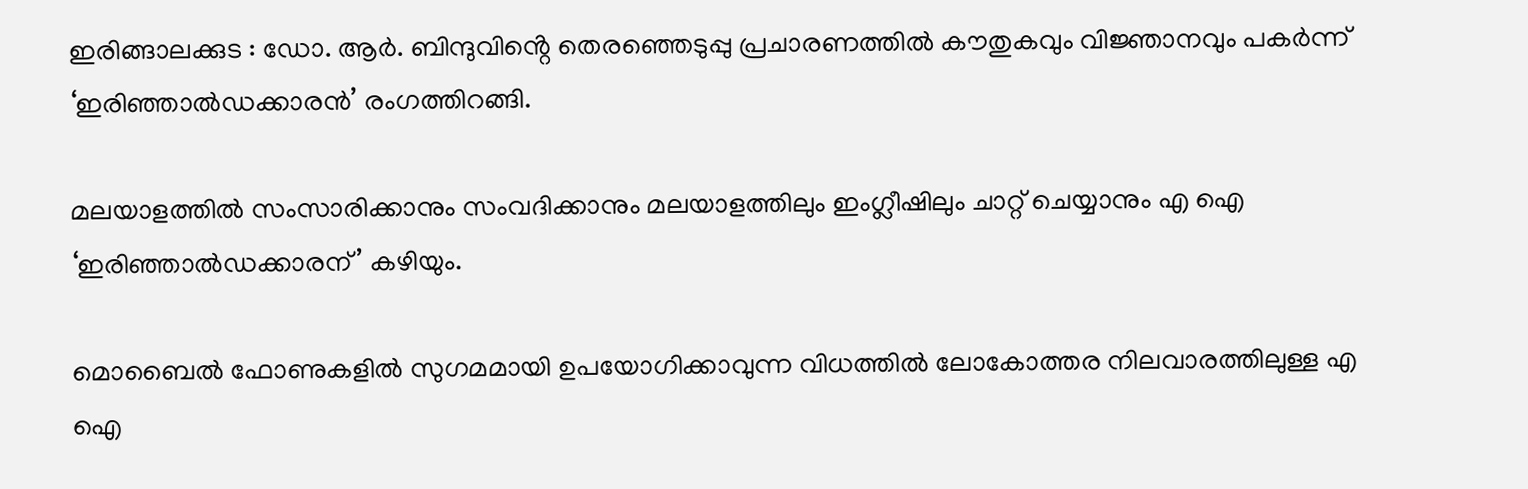ഇരിങ്ങാലക്കുട : ഡോ. ആർ. ബിന്ദുവിൻ്റെ തെരഞ്ഞെടുപ്പു പ്രചാരണത്തിൽ കൗതുകവും വിജ്ഞാനവും പകർന്ന് ‘ഇരിഞ്ഞാല്‍ഡക്കാരൻ’ രംഗത്തിറങ്ങി.

മലയാളത്തില്‍ സംസാരിക്കാനും സംവദിക്കാനും മലയാളത്തിലും ഇംഗ്ലീഷിലും ചാറ്റ് ചെയ്യാനും എ ഐ ‘ഇരിഞ്ഞാല്‍ഡക്കാരന്’ കഴിയും.

മൊബൈൽ ഫോണുകളിൽ സുഗമമായി ഉപയോഗിക്കാവുന്ന വിധത്തിൽ ലോകോത്തര നിലവാരത്തിലുള്ള എ ഐ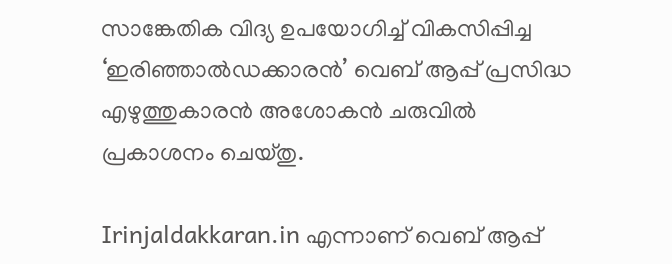സാങ്കേതിക വിദ്യ ഉപയോഗിച്ച് വികസിപ്പിച്ച ‘ഇരിഞ്ഞാല്‍ഡക്കാരന്‍’ വെബ് ആപ്പ് പ്രസിദ്ധ എഴുത്തുകാരൻ അശോകൻ ചരുവിൽ പ്രകാശനം ചെയ്തു.

Irinjaldakkaran.in എന്നാണ് വെബ് ആപ്പ്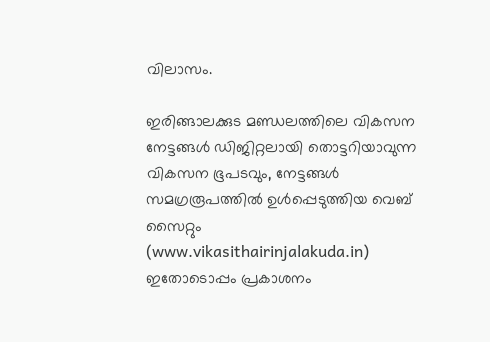വിലാസം.

ഇരിങ്ങാലക്കുട മണ്ഡലത്തിലെ വികസന നേട്ടങ്ങൾ ഡിജിറ്റലായി തൊട്ടറിയാവുന്ന വികസന ഭൂപടവും, നേട്ടങ്ങൾ സമഗ്രരൂപത്തിൽ ഉൾപ്പെടുത്തിയ വെബ് സൈറ്റും (www.vikasithairinjalakuda.in) ഇതോടൊപ്പം പ്രകാശനം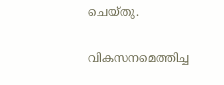ചെയ്തു.

വികസനമെത്തിച്ച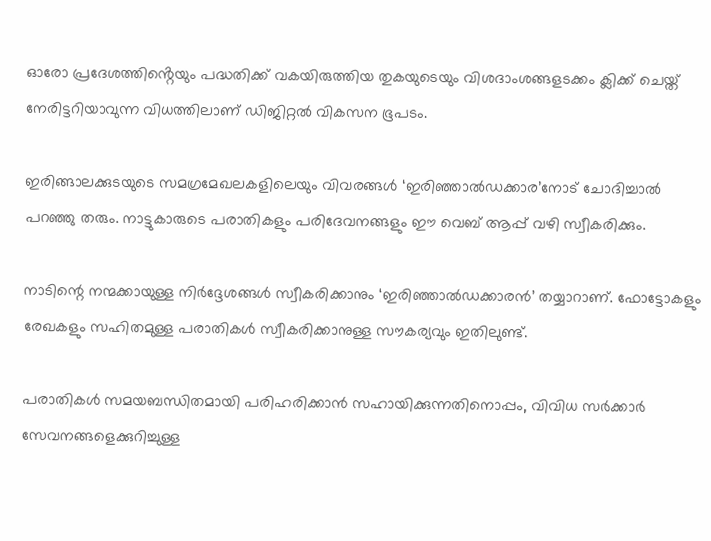ഓരോ പ്രദേശത്തിൻ്റെയും പദ്ധതിക്ക് വകയിരുത്തിയ തുകയുടെയും വിശദാംശങ്ങളടക്കം ക്ലിക്ക് ചെയ്ത് നേരിട്ടറിയാവുന്ന വിധത്തിലാണ് ഡിജിറ്റൽ വികസന ഭൂപടം.

ഇരിങ്ങാലക്കുടയുടെ സമഗ്രമേഖലകളിലെയും വിവരങ്ങള്‍ ‘ഇരിഞ്ഞാല്‍ഡക്കാര’നോട് ചോദിച്ചാൽ പറഞ്ഞു തരും. നാട്ടുകാരുടെ പരാതികളും പരിദേവനങ്ങളും ഈ വെബ് ആപ്പ് വഴി സ്വീകരിക്കും.

നാടിന്റെ നന്മക്കായുള്ള നിർദ്ദേശങ്ങള്‍ സ്വീകരിക്കാനും ‘ഇരിഞ്ഞാല്‍ഡക്കാരൻ’ തയ്യാറാണ്. ഫോട്ടോകളും രേഖകളും സഹിതമുള്ള പരാതികള്‍ സ്വീകരിക്കാനുള്ള സൗകര്യവും ഇതിലുണ്ട്.

പരാതികള്‍ സമയബന്ധിതമായി പരിഹരിക്കാന്‍ സഹായിക്കുന്നതിനൊപ്പം, വിവിധ സര്‍ക്കാര്‍ സേവനങ്ങളെക്കുറിച്ചുള്ള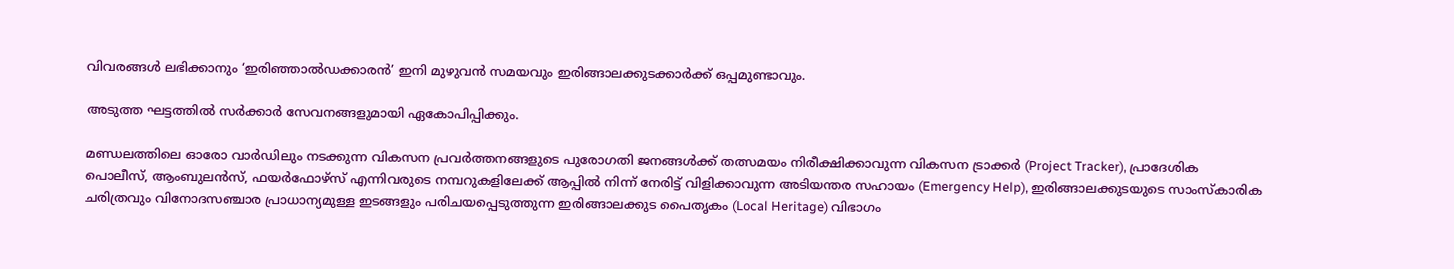വിവരങ്ങള്‍ ലഭിക്കാനും ‘ഇരിഞ്ഞാല്‍ഡക്കാരൻ’ ഇനി മുഴുവൻ സമയവും ഇരിങ്ങാലക്കുടക്കാർക്ക് ഒപ്പമുണ്ടാവും.

അടുത്ത ഘട്ടത്തില്‍ സര്‍ക്കാര്‍ സേവനങ്ങളുമായി ഏകോപിപ്പിക്കും.

മണ്ഡലത്തിലെ ഓരോ വാർഡിലും നടക്കുന്ന വികസന പ്രവർത്തനങ്ങളുടെ പുരോഗതി ജനങ്ങൾക്ക് തത്സമയം നിരീക്ഷിക്കാവുന്ന വികസന ട്രാക്കർ (Project Tracker), പ്രാദേശിക പൊലീസ്, ആംബുലൻസ്, ഫയർഫോഴ്സ് എന്നിവരുടെ നമ്പറുകളിലേക്ക് ആപ്പിൽ നിന്ന് നേരിട്ട് വിളിക്കാവുന്ന അടിയന്തര സഹായം (Emergency Help), ഇരിങ്ങാലക്കുടയുടെ സാംസ്കാരിക ചരിത്രവും വിനോദസഞ്ചാര പ്രാധാന്യമുള്ള ഇടങ്ങളും പരിചയപ്പെടുത്തുന്ന ഇരിങ്ങാലക്കുട പൈതൃകം (Local Heritage) വിഭാഗം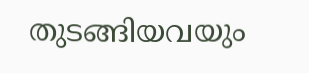തുടങ്ങിയവയും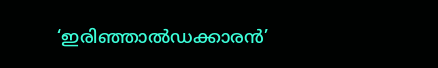‘ഇരിഞ്ഞാല്‍ഡക്കാരൻ’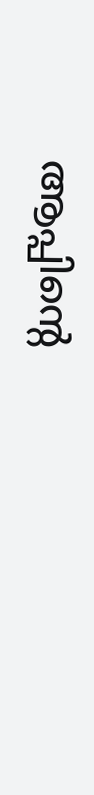ആപ്പിൻ്റെ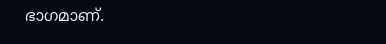ഭാഗമാണ്.